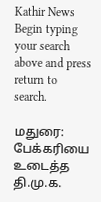Kathir News
Begin typing your search above and press return to search.

மதுரை: பேக்கரியை உடைத்த தி.மு.க.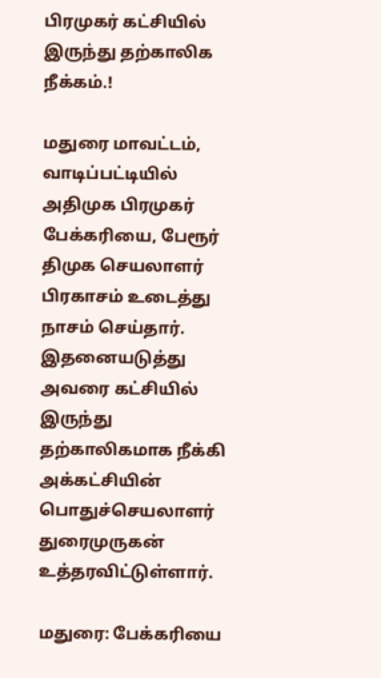பிரமுகர் கட்சியில் இருந்து தற்காலிக நீக்கம்.!

மதுரை மாவட்டம், வாடிப்பட்டியில் அதிமுக பிரமுகர் பேக்கரியை, பேரூர் திமுக செயலாளர் பிரகாசம் உடைத்து நாசம் செய்தார். இதனையடுத்து அவரை கட்சியில் இருந்து தற்காலிகமாக நீக்கி அக்கட்சியின் பொதுச்செயலாளர் துரைமுருகன் உத்தரவிட்டுள்ளார்.

மதுரை: பேக்கரியை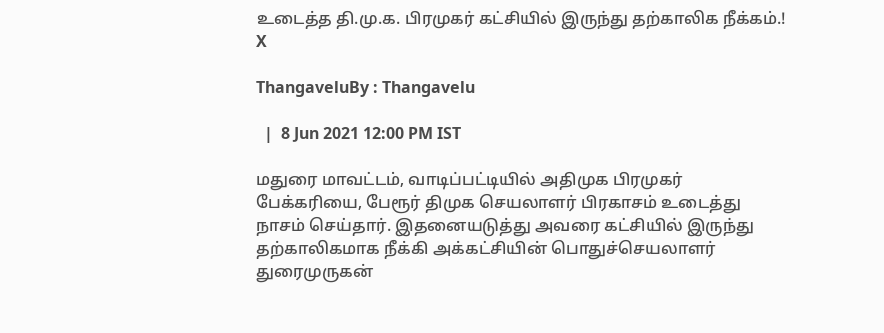உடைத்த தி.மு.க. பிரமுகர் கட்சியில் இருந்து தற்காலிக நீக்கம்.!
X

ThangaveluBy : Thangavelu

  |  8 Jun 2021 12:00 PM IST

மதுரை மாவட்டம், வாடிப்பட்டியில் அதிமுக பிரமுகர் பேக்கரியை, பேரூர் திமுக செயலாளர் பிரகாசம் உடைத்து நாசம் செய்தார். இதனையடுத்து அவரை கட்சியில் இருந்து தற்காலிகமாக நீக்கி அக்கட்சியின் பொதுச்செயலாளர் துரைமுருகன்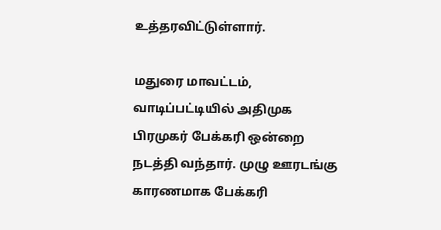உத்தரவிட்டுள்ளார்.

மதுரை மாவட்டம், வாடிப்பட்டியில் அதிமுக பிரமுகர் பேக்கரி ஒன்றை நடத்தி வந்தார். முழு ஊரடங்கு காரணமாக பேக்கரி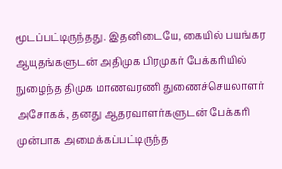மூடப்பட்டிருந்தது. இதனிடையே, கையில் பயங்கர ஆயுதங்களுடன் அதிமுக பிரமுகர் பேக்கரியில் நுழைந்த திமுக மாணவரணி துணைச்செயலாளர் அசோகக், தனது ஆதரவாளர்களுடன் பேக்கரி முன்பாக அமைக்கப்பட்டிருந்த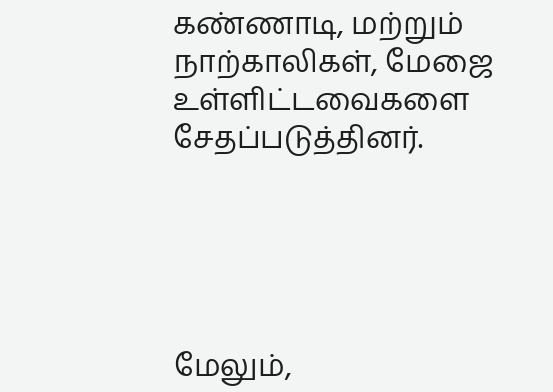கண்ணாடி, மற்றும் நாற்காலிகள், மேஜை உள்ளிட்டவைகளை சேதப்படுத்தினர்.





மேலும்,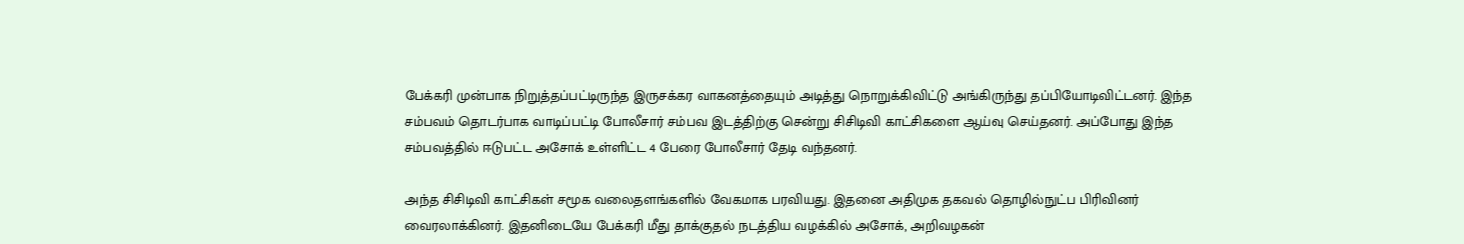பேக்கரி முன்பாக நிறுத்தப்பட்டிருந்த இருசக்கர வாகனத்தையும் அடித்து நொறுக்கிவிட்டு அங்கிருந்து தப்பியோடிவிட்டனர். இந்த சம்பவம் தொடர்பாக வாடிப்பட்டி போலீசார் சம்பவ இடத்திற்கு சென்று சிசிடிவி காட்சிகளை ஆய்வு செய்தனர். அப்போது இந்த சம்பவத்தில் ஈடுபட்ட அசோக் உள்ளிட்ட 4 பேரை போலீசார் தேடி வந்தனர்.

அந்த சிசிடிவி காட்சிகள் சமூக வலைதளங்களில் வேகமாக பரவியது. இதனை அதிமுக தகவல் தொழில்நுட்ப பிரிவினர் வைரலாக்கினர். இதனிடையே பேக்கரி மீது தாக்குதல் நடத்திய வழக்கில் அசோக், அறிவழகன்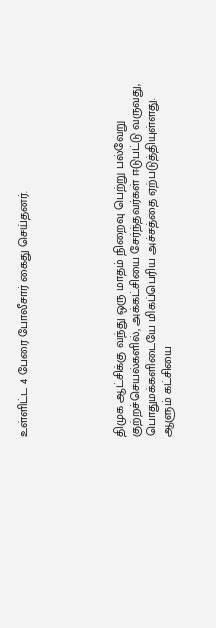உள்ளிட்ட 4 பேரை போலீசார் கைது செய்தனர்.





திமுக ஆட்சிக்கு வந்து ஒரு மாதம் நிறைவு பெற்று பல்வேறு குற்றச்செயல்களில், அக்கட்சியை சேர்ந்தவர்கள் ஈடுபட்டு வருவது, பொதுமக்களிடையே மிகப்பெரிய அச்சத்தை ஏற்படுத்தியுள்ளது. ஆளும் கட்சியை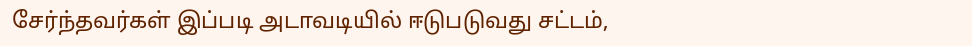சேர்ந்தவர்கள் இப்படி அடாவடியில் ஈடுபடுவது சட்டம்,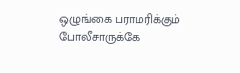ஒழுங்கை பராமரிக்கும் போலீசாருக்கே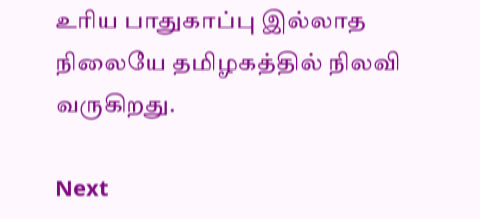உரிய பாதுகாப்பு இல்லாத நிலையே தமிழகத்தில் நிலவி வருகிறது.

Next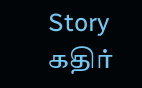Story
கதிர்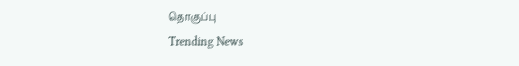தொகுப்பு
Trending News